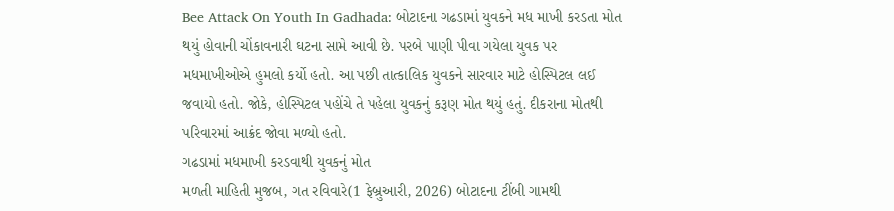Bee Attack On Youth In Gadhada: બોટાદના ગઢડામાં યુવકને મધ માખી કરડતા મોત થયું હોવાની ચોંકાવનારી ઘટના સામે આવી છે. પરબે પાણી પીવા ગયેલા યુવક પર મધમાખીઓએ હુમલો કર્યો હતો. આ પછી તાત્કાલિક યુવકને સારવાર માટે હોસ્પિટલ લઈ જવાયો હતો. જોકે, હોસ્પિટલ પહોંચે તે પહેલા યુવકનું કરૂણ મોત થયું હતું. દીકરાના મોતથી પરિવારમાં આક્રંદ જોવા મળ્યો હતો.
ગઢડામાં મધમાખી કરડવાથી યુવકનું મોત
મળતી માહિતી મુજબ, ગત રવિવારે(1 ફેબ્રુઆરી, 2026) બોટાદના ટીંબી ગામથી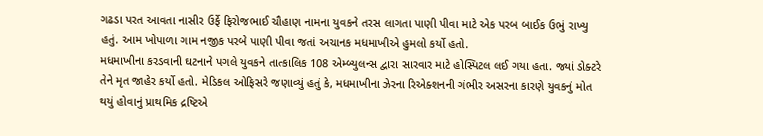ગઢડા પરત આવતા નાસીર ઉર્ફે ફિરોજભાઈ ચૌહાણ નામના યુવકને તરસ લાગતા પાણી પીવા માટે એક પરબ બાઈક ઉભું રાખ્યુ હતું. આમ ખોપાળા ગામ નજીક પરબે પાણી પીવા જતાં અચાનક મધમાખીએ હુમલો કર્યો હતો.
મધમાખીના કરડવાની ઘટનાને પગલે યુવકને તાત્કાલિક 108 એમ્બ્યુલન્સ દ્વારા સારવાર માટે હોસ્પિટલ લઈ ગયા હતા. જ્યાં ડોક્ટરે તેને મૃત જાહેર કર્યો હતો. મેડિકલ ઓફિસરે જણાવ્યું હતું કે, મધમાખીના ઝેરના રિએક્શનની ગંભીર અસરના કારણે યુવકનું મોત થયું હોવાનું પ્રાથમિક દ્રષ્ટિએ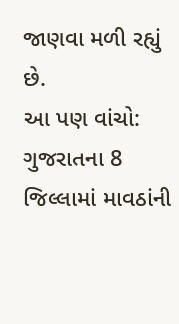જાણવા મળી રહ્યું છે.
આ પણ વાંચો: ગુજરાતના 8 જિલ્લામાં માવઠાંની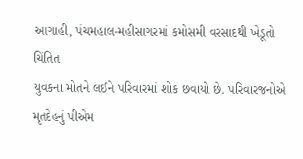આગાહી, પંચમહાલ-મહીસાગરમાં કમોસમી વરસાદથી ખેડૂતો ચિંતિત
યુવકના મોતને લઈને પરિવારમાં શોક છવાયો છે. પરિવારજનોએ મૃતદેહનું પીએમ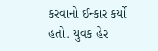કરવાનો ઈન્કાર કર્યો હતો. યુવક હેર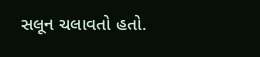સલૂન ચલાવતો હતો.